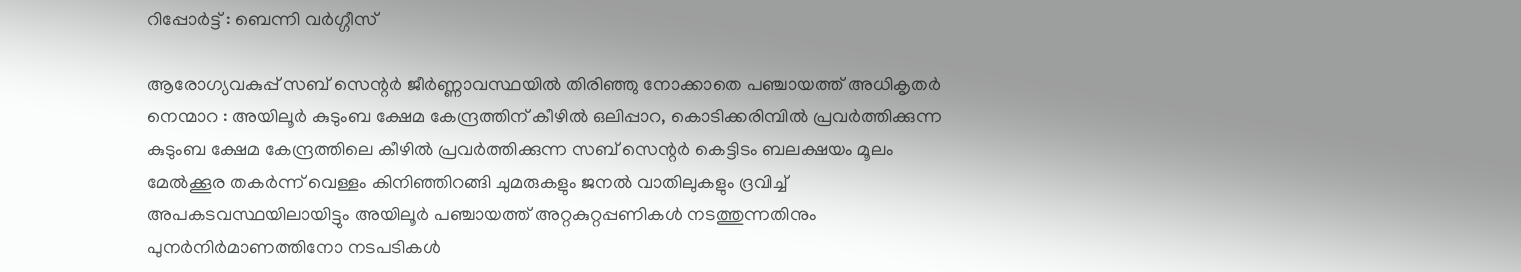റിപ്പോർട്ട് : ബെന്നി വർഗ്ഗീസ്

ആരോഗ്യവകുപ്പ് സബ് സെന്റർ ജീർണ്ണാവസ്ഥയിൽ തിരിഞ്ഞു നോക്കാതെ പഞ്ചായത്ത് അധികൃതർ
നെന്മാറ : അയിലൂർ കുടുംബ ക്ഷേമ കേന്ദ്രത്തിന് കീഴിൽ ഒലിപ്പാറ, കൊടിക്കരിമ്പിൽ പ്രവർത്തിക്കുന്ന കുടുംബ ക്ഷേമ കേന്ദ്രത്തിലെ കീഴിൽ പ്രവർത്തിക്കുന്ന സബ് സെന്റർ കെട്ടിടം ബലക്ഷയം മൂലം മേൽക്കൂര തകർന്ന് വെള്ളം കിനിഞ്ഞിറങ്ങി ചുമരുകളും ജനൽ വാതിലുകളും ദ്രവിച്ച് അപകടവസ്ഥയിലായിട്ടും അയിലൂർ പഞ്ചായത്ത് അറ്റകുറ്റപ്പണികൾ നടത്തുന്നതിനും പുനർനിർമാണത്തിനോ നടപടികൾ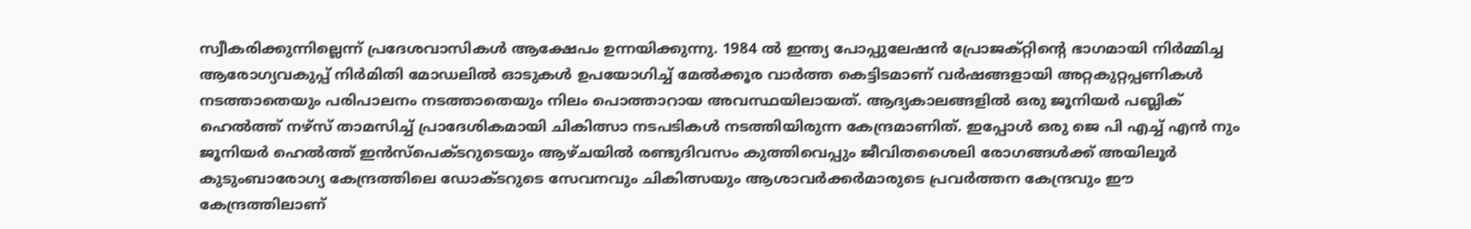സ്വീകരിക്കുന്നില്ലെന്ന് പ്രദേശവാസികൾ ആക്ഷേപം ഉന്നയിക്കുന്നു. 1984 ൽ ഇന്ത്യ പോപ്പുലേഷൻ പ്രോജക്റ്റിന്റെ ഭാഗമായി നിർമ്മിച്ച ആരോഗ്യവകുപ്പ് നിർമിതി മോഡലിൽ ഓടുകൾ ഉപയോഗിച്ച് മേൽക്കൂര വാർത്ത കെട്ടിടമാണ് വർഷങ്ങളായി അറ്റകുറ്റപ്പണികൾ നടത്താതെയും പരിപാലനം നടത്താതെയും നിലം പൊത്താറായ അവസ്ഥയിലായത്. ആദ്യകാലങ്ങളിൽ ഒരു ജൂനിയർ പബ്ലിക് ഹെൽത്ത് നഴ്സ് താമസിച്ച് പ്രാദേശികമായി ചികിത്സാ നടപടികൾ നടത്തിയിരുന്ന കേന്ദ്രമാണിത്. ഇപ്പോൾ ഒരു ജെ പി എച്ച് എൻ നും ജൂനിയർ ഹെൽത്ത് ഇൻസ്പെക്ടറുടെയും ആഴ്ചയിൽ രണ്ടുദിവസം കുത്തിവെപ്പും ജീവിതശൈലി രോഗങ്ങൾക്ക് അയിലൂർ കുടുംബാരോഗ്യ കേന്ദ്രത്തിലെ ഡോക്ടറുടെ സേവനവും ചികിത്സയും ആശാവർക്കർമാരുടെ പ്രവർത്തന കേന്ദ്രവും ഈ കേന്ദ്രത്തിലാണ്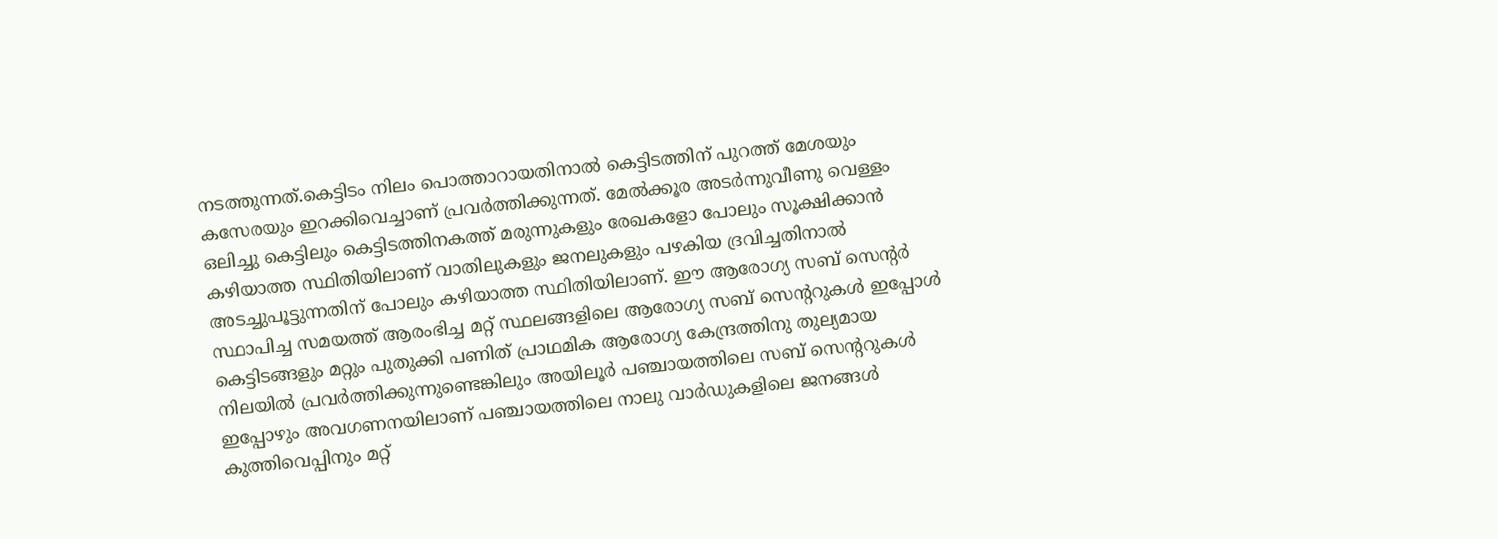നടത്തുന്നത്.കെട്ടിടം നിലം പൊത്താറായതിനാൽ കെട്ടിടത്തിന് പുറത്ത് മേശയും കസേരയും ഇറക്കിവെച്ചാണ് പ്രവർത്തിക്കുന്നത്. മേൽക്കൂര അടർന്നുവീണു വെള്ളം ഒലിച്ചു കെട്ടിലും കെട്ടിടത്തിനകത്ത് മരുന്നുകളും രേഖകളോ പോലും സൂക്ഷിക്കാൻ കഴിയാത്ത സ്ഥിതിയിലാണ് വാതിലുകളും ജനലുകളും പഴകിയ ദ്രവിച്ചതിനാൽ അടച്ചുപൂട്ടുന്നതിന് പോലും കഴിയാത്ത സ്ഥിതിയിലാണ്. ഈ ആരോഗ്യ സബ് സെന്റർ സ്ഥാപിച്ച സമയത്ത് ആരംഭിച്ച മറ്റ് സ്ഥലങ്ങളിലെ ആരോഗ്യ സബ് സെന്ററുകൾ ഇപ്പോൾ കെട്ടിടങ്ങളും മറ്റും പുതുക്കി പണിത് പ്രാഥമിക ആരോഗ്യ കേന്ദ്രത്തിനു തുല്യമായ നിലയിൽ പ്രവർത്തിക്കുന്നുണ്ടെങ്കിലും അയിലൂർ പഞ്ചായത്തിലെ സബ് സെന്ററുകൾ ഇപ്പോഴും അവഗണനയിലാണ് പഞ്ചായത്തിലെ നാലു വാർഡുകളിലെ ജനങ്ങൾ കുത്തിവെപ്പിനും മറ്റ്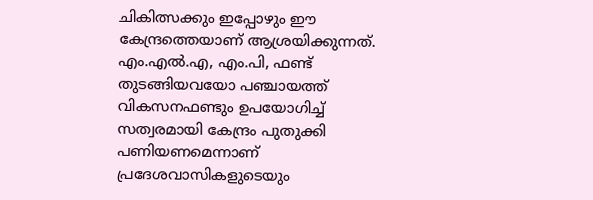ചികിത്സക്കും ഇപ്പോഴും ഈ കേന്ദ്രത്തെയാണ് ആശ്രയിക്കുന്നത്. എം.എൽ.എ, എം.പി, ഫണ്ട് തുടങ്ങിയവയോ പഞ്ചായത്ത് വികസനഫണ്ടും ഉപയോഗിച്ച് സത്വരമായി കേന്ദ്രം പുതുക്കി പണിയണമെന്നാണ് പ്രദേശവാസികളുടെയും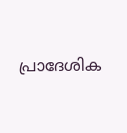പ്രാദേശിക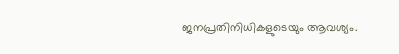ജനപ്രതിനിധികളുടെയും ആവശ്യം.